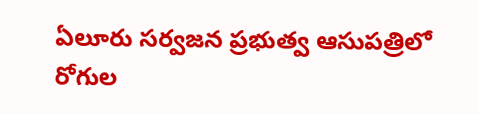ఏలూరు సర్వజన ప్రభుత్వ ఆసుపత్రిలో రోగుల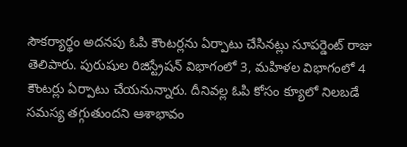సౌకర్యార్థం అదనపు ఓపి కౌంటర్లను ఏర్పాటు చేసినట్లు సూపర్డెంట్ రాజు తెలిపారు. పురుషుల రిజిస్ట్రేషన్ విభాగంలో 3, మహిళల విభాగంలో 4 కౌంటర్లు ఏర్పాటు చేయనున్నారు. దీనివల్ల ఓపి కోసం క్యూలో నిలబడే సమస్య తగ్గుతుందని ఆశాభావం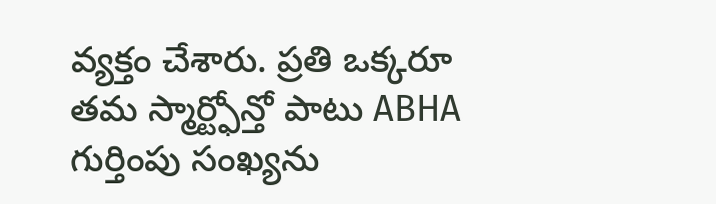వ్యక్తం చేశారు. ప్రతి ఒక్కరూ తమ స్మార్ట్ఫోన్తో పాటు ABHA గుర్తింపు సంఖ్యను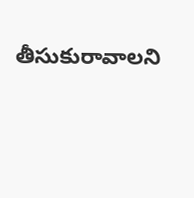తీసుకురావాలని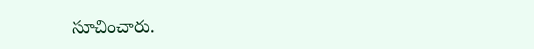సూచించారు.